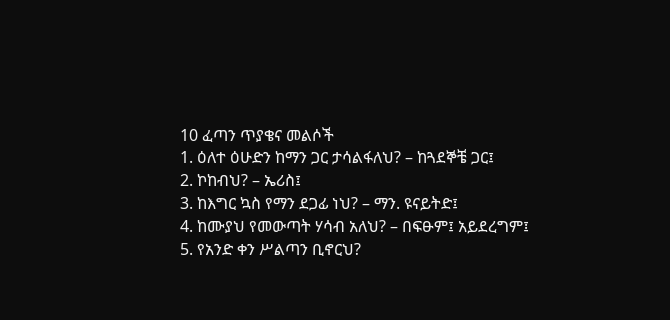10 ፈጣን ጥያቄና መልሶች
1. ዕለተ ዕሁድን ከማን ጋር ታሳልፋለህ? – ከጓደኞቼ ጋር፤
2. ኮከብህ? – ኤሪስ፤
3. ከእግር ኳስ የማን ደጋፊ ነህ? – ማን. ዩናይትድ፤
4. ከሙያህ የመውጣት ሃሳብ አለህ? – በፍፁም፤ አይደረግም፤
5. የአንድ ቀን ሥልጣን ቢኖርህ?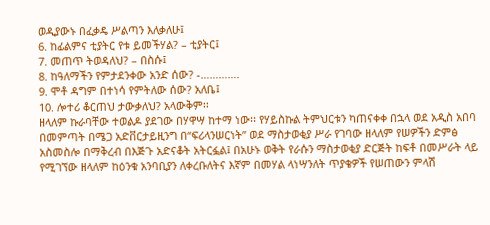ወዲያውኑ በፈቃዴ ሥልጣን እለቃለሁ፤
6. ከፊልምና ቲያትር የቱ ይመችሃል? – ቲያትር፤
7. መጠጥ ትወዳለህ? – በስሱ፤
8. ከዓለማችን የምታደንቀው አንድ ሰው? -………….
9. ሞቶ ዳግም በተነሳ የምትለው ሰው? አለቤ፤
10. ሎተሪ ቆርጠህ ታውቃለህ? አላውቅም፡፡
ዘላለም ኩራባቸው ተወልዶ ያደገው በሃዋሣ ከተማ ነው፡፡ የሃይስኩል ትምህርቱን ካጠናቀቀ በኋላ ወደ አዲስ አበባ በመምጣት በሜጋ አድቨርታይዚንግ በ“ፍሪላንሠርነት” ወደ ማስታወቂያ ሥራ የገባው ዘላለም የሠዎችን ድምፅ አስመስሎ በማቅረብ በእጅጉ አድናቆት አትርፏል፤ በአሁኑ ወቅት የራሱን ማስታወቂያ ድርጅት ከፍቶ በመሥራት ላይ የሚገኘው ዘላለም ከዕንቁ አንባቢያን ለቀረቡለትና እኛም በመሃል ላነሣንለት ጥያቄዎች የሠጠውን ምላሽ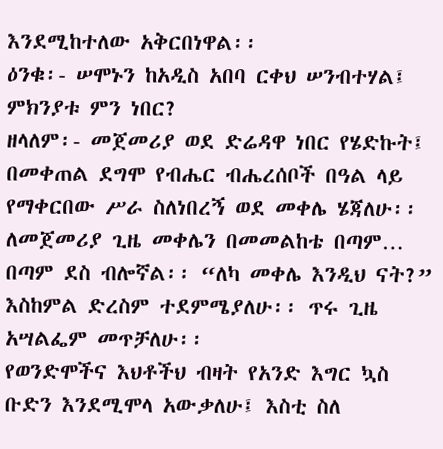እንደሚከተለው አቅርበነዋል፡፡
ዕንቁ፡- ሠሞኑን ከአዲስ አበባ ርቀህ ሠንብተሃል፤ ምክንያቱ ምን ነበር?
ዘላለም፡- መጀመሪያ ወደ ድሬዳዋ ነበር የሄድኩት፤ በመቀጠል ደግሞ የብሔር ብሔረሰቦች በዓል ላይ የማቀርበው ሥራ ስለነበረኝ ወደ መቀሌ ሄጃለሁ፡፡ ለመጀመሪያ ጊዜ መቀሌን በመመልከቴ በጣም… በጣም ደስ ብሎኛል፡፡ “ለካ መቀሌ እንዲህ ናት?” እስከምል ድረስም ተደምሜያለሁ፡፡ ጥሩ ጊዜ አሣልፌም መጥቻለሁ፡፡
የወንድሞችና እህቶችህ ብዛት የአንድ እግር ኳስ ቡድን እንደሚሞላ አውቃለሁ፤ እስቲ ስለ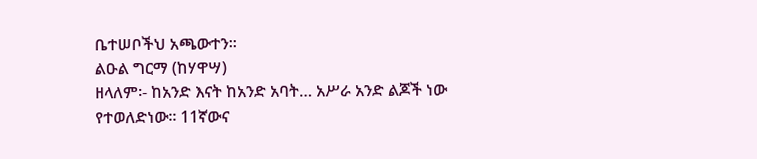ቤተሠቦችህ አጫውተን፡፡
ልዑል ግርማ (ከሃዋሣ)
ዘላለም፡- ከአንድ እናት ከአንድ አባት… አሥራ አንድ ልጆች ነው የተወለድነው፡፡ 11ኛውና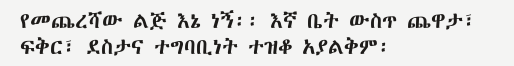የመጨረሻው ልጅ እኔ ነኝ፡፡ እኛ ቤት ውስጥ ጨዋታ፣ ፍቅር፣ ደስታና ተግባቢነት ተዝቆ አያልቅም፡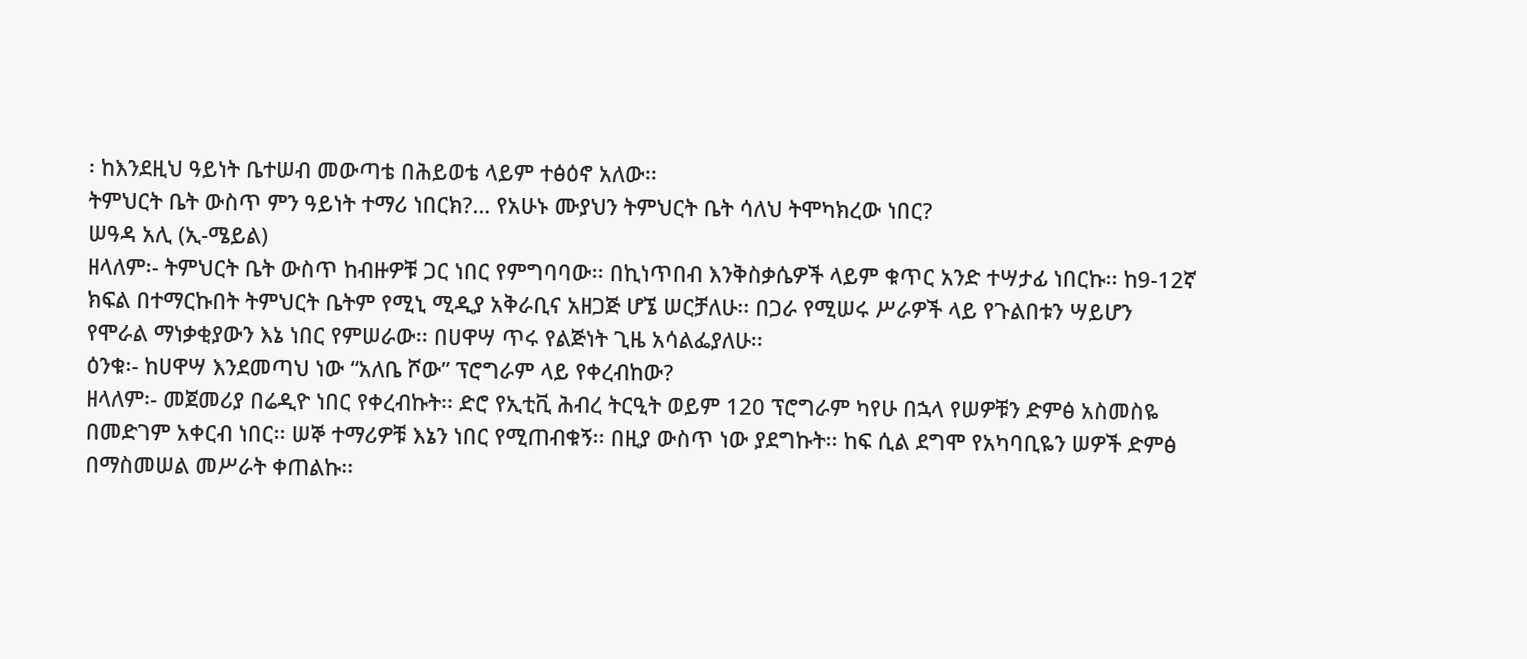፡ ከእንደዚህ ዓይነት ቤተሠብ መውጣቴ በሕይወቴ ላይም ተፅዕኖ አለው፡፡
ትምህርት ቤት ውስጥ ምን ዓይነት ተማሪ ነበርክ?… የአሁኑ ሙያህን ትምህርት ቤት ሳለህ ትሞካክረው ነበር?
ሠዓዳ አሊ (ኢ-ሜይል)
ዘላለም፡- ትምህርት ቤት ውስጥ ከብዙዎቹ ጋር ነበር የምግባባው፡፡ በኪነጥበብ እንቅስቃሴዎች ላይም ቁጥር አንድ ተሣታፊ ነበርኩ፡፡ ከ9-12ኛ ክፍል በተማርኩበት ትምህርት ቤትም የሚኒ ሚዲያ አቅራቢና አዘጋጅ ሆኜ ሠርቻለሁ፡፡ በጋራ የሚሠሩ ሥራዎች ላይ የጉልበቱን ሣይሆን የሞራል ማነቃቂያውን እኔ ነበር የምሠራው፡፡ በሀዋሣ ጥሩ የልጅነት ጊዜ አሳልፌያለሁ፡፡
ዕንቁ፡- ከሀዋሣ እንደመጣህ ነው “አለቤ ሾው” ፕሮግራም ላይ የቀረብከው?
ዘላለም፡- መጀመሪያ በሬዲዮ ነበር የቀረብኩት፡፡ ድሮ የኢቲቪ ሕብረ ትርዒት ወይም 120 ፕሮግራም ካየሁ በኋላ የሠዎቹን ድምፅ አስመስዬ በመድገም አቀርብ ነበር፡፡ ሠኞ ተማሪዎቹ እኔን ነበር የሚጠብቁኝ፡፡ በዚያ ውስጥ ነው ያደግኩት፡፡ ከፍ ሲል ደግሞ የአካባቢዬን ሠዎች ድምፅ በማስመሠል መሥራት ቀጠልኩ፡፡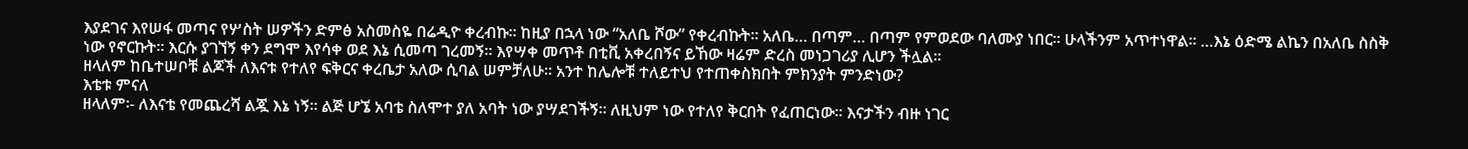እያደገና እየሠፋ መጣና የሦስት ሠዎችን ድምፅ አስመስዬ በሬዲዮ ቀረብኩ፡፡ ከዚያ በኋላ ነው “አለቤ ሾው” የቀረብኩት፡፡ አለቤ… በጣም… በጣም የምወደው ባለሙያ ነበር፡፡ ሁላችንም አጥተነዋል፡፡ …እኔ ዕድሜ ልኬን በአለቤ ስስቅ ነው የኖርኩት፡፡ እርሱ ያገኘኝ ቀን ደግሞ እየሳቀ ወደ እኔ ሲመጣ ገረመኝ፡፡ እየሣቀ መጥቶ በቲቪ አቀረበኝና ይኸው ዛሬም ድረስ መነጋገሪያ ሊሆን ችሏል፡፡
ዘላለም ከቤተሠቦቹ ልጆች ለእናቱ የተለየ ፍቅርና ቀረቤታ አለው ሲባል ሠምቻለሁ፡፡ አንተ ከሌሎቹ ተለይተህ የተጠቀስክበት ምክንያት ምንድነው?
እቴቱ ምናለ
ዘላለም፡- ለእናቴ የመጨረሻ ልጇ እኔ ነኝ፡፡ ልጅ ሆኜ አባቴ ስለሞተ ያለ አባት ነው ያሣደገችኝ፡፡ ለዚህም ነው የተለየ ቅርበት የፈጠርነው፡፡ እናታችን ብዙ ነገር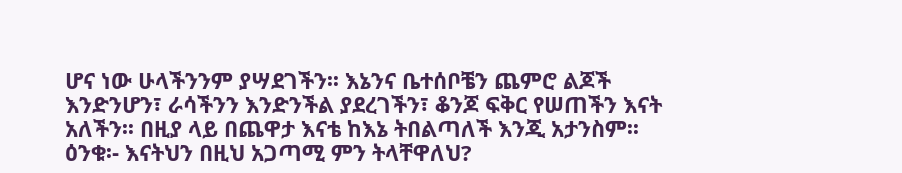ሆና ነው ሁላችንንም ያሣደገችን፡፡ እኔንና ቤተሰቦቼን ጨምሮ ልጆች እንድንሆን፣ ራሳችንን እንድንችል ያደረገችን፣ ቆንጆ ፍቅር የሠጠችን እናት አለችን፡፡ በዚያ ላይ በጨዋታ እናቴ ከእኔ ትበልጣለች እንጂ አታንስም፡፡
ዕንቁ፡- እናትህን በዚህ አጋጣሚ ምን ትላቸዋለህ?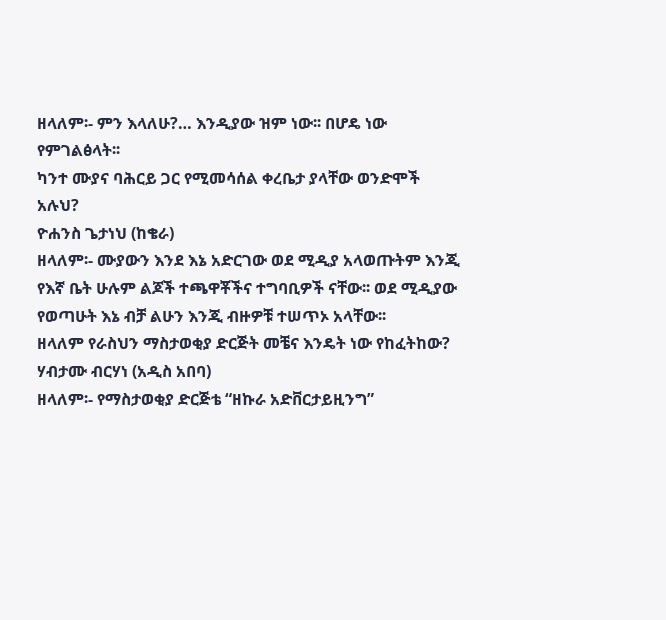ዘላለም፡- ምን እላለሁ?… እንዲያው ዝም ነው፡፡ በሆዴ ነው የምገልፅላት፡፡
ካንተ ሙያና ባሕርይ ጋር የሚመሳሰል ቀረቤታ ያላቸው ወንድሞች አሉህ?
ዮሐንስ ጌታነህ (ከቄራ)
ዘላለም፡- ሙያውን እንደ እኔ አድርገው ወደ ሚዲያ አላወጡትም እንጂ የእኛ ቤት ሁሉም ልጆች ተጫዋቾችና ተግባቢዎች ናቸው፡፡ ወደ ሚዲያው የወጣሁት እኔ ብቻ ልሁን እንጂ ብዙዎቹ ተሠጥኦ አላቸው፡፡
ዘላለም የራስህን ማስታወቂያ ድርጅት መቼና እንዴት ነው የከፈትከው?
ሃብታሙ ብርሃነ (አዲስ አበባ)
ዘላለም፡- የማስታወቂያ ድርጅቴ “ዘኩራ አድቨርታይዚንግ”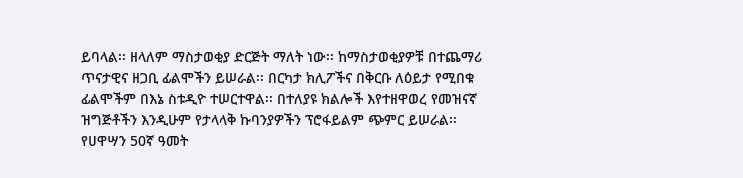ይባላል፡፡ ዘላለም ማስታወቂያ ድርጅት ማለት ነው፡፡ ከማስታወቂያዎቹ በተጨማሪ ጥናታዊና ዘጋቢ ፊልሞችን ይሠራል፡፡ በርካታ ክሊፖችና በቅርቡ ለዕይታ የሚበቁ ፊልሞችም በእኔ ስቱዲዮ ተሠርተዋል፡፡ በተለያዩ ክልሎች እየተዘዋወረ የመዝናኛ ዝግጅቶችን እንዲሁም የታላላቅ ኩባንያዎችን ፕሮፋይልም ጭምር ይሠራል፡፡ የሀዋሣን 50ኛ ዓመት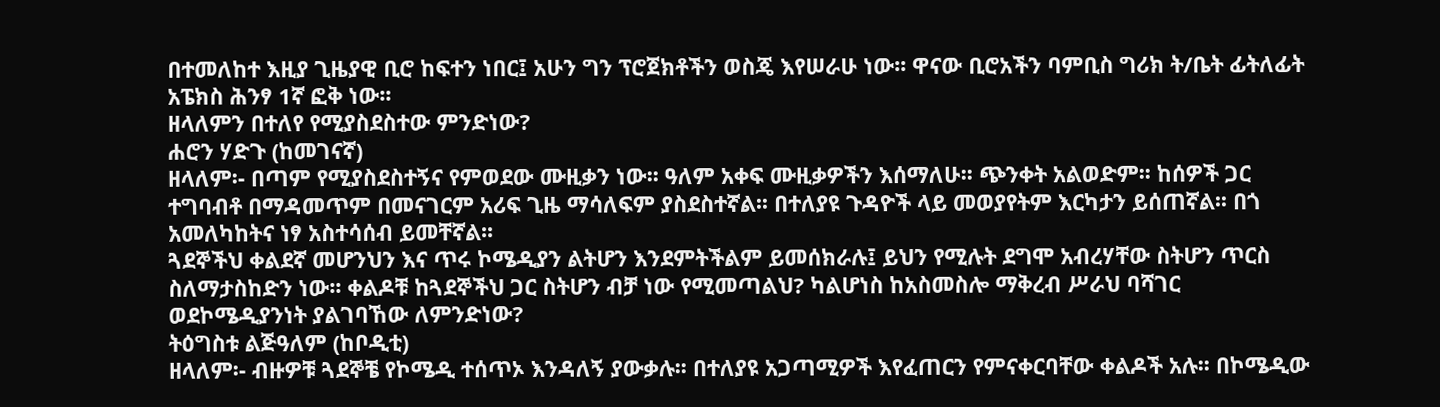በተመለከተ እዚያ ጊዜያዊ ቢሮ ከፍተን ነበር፤ አሁን ግን ፕሮጀክቶችን ወስጄ እየሠራሁ ነው፡፡ ዋናው ቢሮአችን ባምቢስ ግሪክ ት/ቤት ፊትለፊት አፔክስ ሕንፃ 1ኛ ፎቅ ነው፡፡
ዘላለምን በተለየ የሚያስደስተው ምንድነው?
ሐሮን ሃድጉ (ከመገናኛ)
ዘላለም፡- በጣም የሚያስደስተኝና የምወደው ሙዚቃን ነው፡፡ ዓለም አቀፍ ሙዚቃዎችን እሰማለሁ፡፡ ጭንቀት አልወድም፡፡ ከሰዎች ጋር ተግባብቶ በማዳመጥም በመናገርም አሪፍ ጊዜ ማሳለፍም ያስደስተኛል፡፡ በተለያዩ ጉዳዮች ላይ መወያየትም እርካታን ይሰጠኛል፡፡ በጎ አመለካከትና ነፃ አስተሳሰብ ይመቸኛል፡፡
ጓደኞችህ ቀልደኛ መሆንህን እና ጥሩ ኮሜዲያን ልትሆን እንደምትችልም ይመሰክራሉ፤ ይህን የሚሉት ደግሞ አብረሃቸው ስትሆን ጥርስ ስለማታስከድን ነው፡፡ ቀልዶቹ ከጓደኞችህ ጋር ስትሆን ብቻ ነው የሚመጣልህ? ካልሆነስ ከአስመስሎ ማቅረብ ሥራህ ባሻገር ወደኮሜዲያንነት ያልገባኸው ለምንድነው?
ትዕግስቱ ልጅዓለም (ከቦዲቲ)
ዘላለም፡- ብዙዎቹ ጓደኞቼ የኮሜዲ ተሰጥኦ እንዳለኝ ያውቃሉ፡፡ በተለያዩ አጋጣሚዎች እየፈጠርን የምናቀርባቸው ቀልዶች አሉ፡፡ በኮሜዲው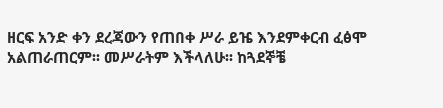ዘርፍ አንድ ቀን ደረጃውን የጠበቀ ሥራ ይዤ እንደምቀርብ ፈፅሞ አልጠራጠርም፡፡ መሥራትም እችላለሁ፡፡ ከጓደኞቼ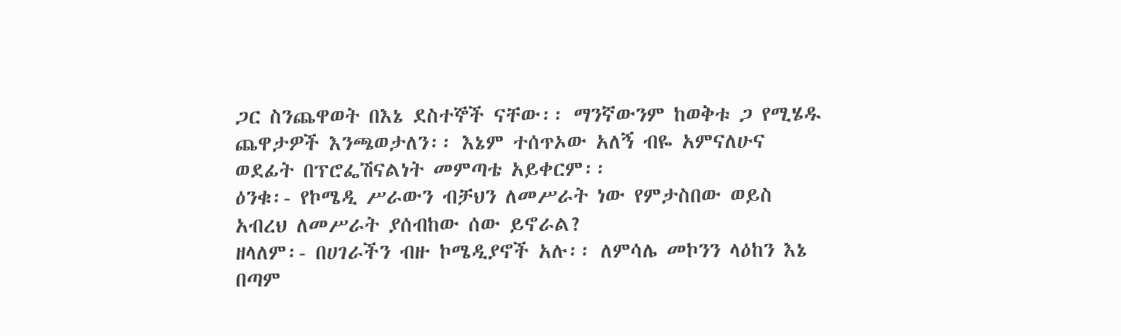ጋር ስንጨዋወት በእኔ ደስተኞች ናቸው፡፡ ማንኛውንም ከወቅቱ ጋ የሚሄዱ ጨዋታዎች እንጫወታለን፡፡ እኔም ተሰጥኦው አለኝ ብዬ አምናለሁና ወደፊት በፕሮፌሽናልነት መምጣቴ አይቀርም፡፡
ዕንቁ፡- የኮሜዲ ሥራውን ብቻህን ለመሥራት ነው የምታስበው ወይስ አብረህ ለመሥራት ያሰብከው ሰው ይኖራል?
ዘላለም፡- በሀገራችን ብዙ ኮሜዲያኖች አሉ፡፡ ለምሳሌ መኮንን ላዕከን እኔ በጣም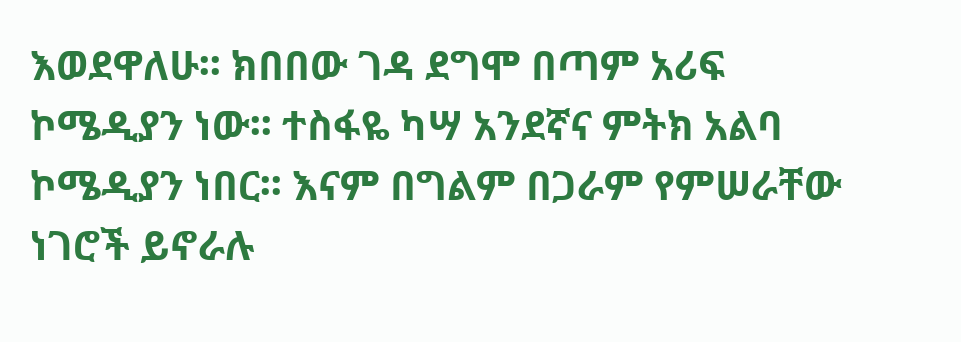እወደዋለሁ፡፡ ክበበው ገዳ ደግሞ በጣም አሪፍ ኮሜዲያን ነው፡፡ ተስፋዬ ካሣ አንደኛና ምትክ አልባ ኮሜዲያን ነበር፡፡ እናም በግልም በጋራም የምሠራቸው ነገሮች ይኖራሉ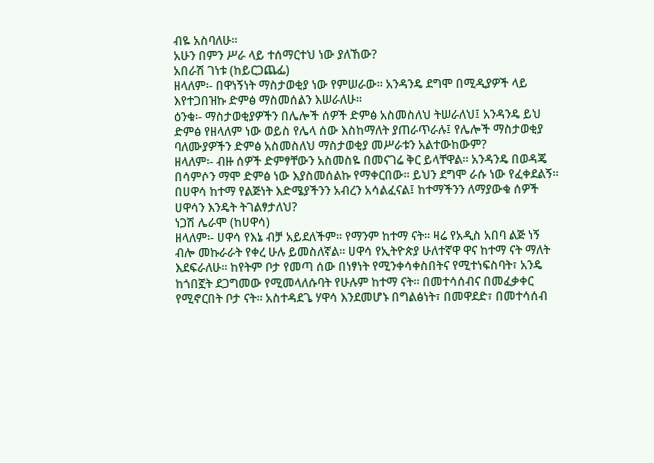ብዬ አስባለሁ፡፡
አሁን በምን ሥራ ላይ ተሰማርተህ ነው ያለኸው?
አበራሽ ገነቱ (ከይርጋጨፌ)
ዘላለም፡- በዋነኝነት ማስታወቂያ ነው የምሠራው፡፡ አንዳንዴ ደግሞ በሚዲያዎች ላይ እየተጋበዝኩ ድምፅ ማስመሰልን እሠራለሁ፡፡
ዕንቁ፡- ማስታወቂያዎችን በሌሎች ሰዎች ድምፅ አስመስለህ ትሠራለህ፤ አንዳንዴ ይህ ድምፅ የዘላለም ነው ወይስ የሌላ ሰው እስከማለት ያጠራጥራሉ፤ የሌሎች ማስታወቂያ ባለሙያዎችን ድምፅ አስመስለህ ማስታወቂያ መሥራቱን አልተውከውም?
ዘላለም፡- ብዙ ሰዎች ድምፃቸውን አስመስዬ በመናገሬ ቅር ይላቸዋል፡፡ አንዳንዴ በወዳጄ በሳምሶን ማሞ ድምፅ ነው እያስመሰልኩ የማቀርበው፡፡ ይህን ደግሞ ራሱ ነው የፈቀደልኝ፡፡
በሀዋሳ ከተማ የልጅነት እድሜያችንን አብረን አሳልፈናል፤ ከተማችንን ለማያውቁ ሰዎች ሀዋሳን እንዴት ትገልፃታለህ?
ነጋሽ ሌራሞ (ከሀዋሳ)
ዘላለም፡- ሀዋሳ የእኔ ብቻ አይደለችም፡፡ የማንም ከተማ ናት፡፡ ዛሬ የአዲስ አበባ ልጅ ነኝ ብሎ መኩራራት የቀረ ሁሉ ይመስለኛል፡፡ ሀዋሳ የኢትዮጵያ ሁለተኛዋ ዋና ከተማ ናት ማለት እደፍራለሁ፡፡ ከየትም ቦታ የመጣ ሰው በነፃነት የሚንቀሳቀስበትና የሚተነፍስባት፣ አንዴ ከጎበኟት ደጋግመው የሚመላለሱባት የሁሉም ከተማ ናት፡፡ በመተሳሰብና በመፈቃቀር የሚኖርበት ቦታ ናት፡፡ አስተዳደጌ ሃዋሳ እንደመሆኑ በግልፅነት፣ በመዋደድ፣ በመተሳሰብ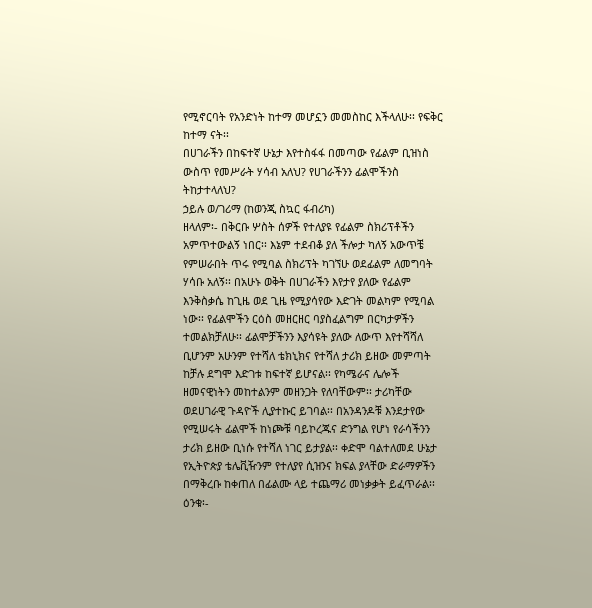የሚኖርባት የአንድነት ከተማ መሆኗን መመስከር እችላለሁ፡፡ የፍቅር ከተማ ናት፡፡
በሀገራችን በከፍተኛ ሁኔታ እየተስፋፋ በመጣው የፊልም ቢዝነስ ውስጥ የመሥራት ሃሳብ አለህ? የሀገራችንን ፊልሞችንስ ትከታተላለህ?
ኃይሉ ወ/ገሪማ (ከወንጂ ስኳር ፋብሪካ)
ዘላለም፡- በቅርቡ ሦስት ሰዎች የተለያዩ የፊልም ስክሪፕቶችን አምጥተውልኝ ነበር፡፡ እኔም ተደብቆ ያለ ችሎታ ካለኝ አውጥቼ የምሠራበት ጥሩ የሚባል ስክሪፕት ካገኘሁ ወደፊልም ለመግባት ሃሳቡ አለኝ፡፡ በአሁኑ ወቅት በሀገራችን እየታየ ያለው የፊልም እንቅስቃሴ ከጊዜ ወደ ጊዜ የሚያሳየው እድገት መልካም የሚባል ነው፡፡ የፊልሞችን ርዕስ መዘርዘር ባያስፈልግም በርካታዎችን ተመልክቻለሁ፡፡ ፊልሞቻችንን እያሳዩት ያለው ለውጥ እየተሻሻለ ቢሆንም አሁንም የተሻለ ቴክኒክና የተሻለ ታሪክ ይዘው መምጣት ከቻሉ ደግሞ እድገቱ ከፍተኛ ይሆናል፡፡ የካሜራና ሌሎች ዘመናዊነትን መከተልንም መዘንጋት የለባቸውም፡፡ ታሪካቸው ወደሀገራዊ ጉዳዮች ሊያተኩር ይገባል፡፡ በአንዳንዶቹ እንደታየው የሚሠሩት ፊልሞች ከነጮቹ ባይኮረጁና ድንግል የሆነ የራሳችንን ታሪክ ይዘው ቢነሱ የተሻለ ነገር ይታያል፡፡ ቀድሞ ባልተለመደ ሁኔታ የኢትዮጵያ ቴሌቪዥንም የተለያየ ሲዝንና ክፍል ያላቸው ድራማዎችን በማቅረቡ ከቀጠለ በፊልሙ ላይ ተጨማሪ መነቃቃት ይፈጥራል፡፡
ዕንቁ፡-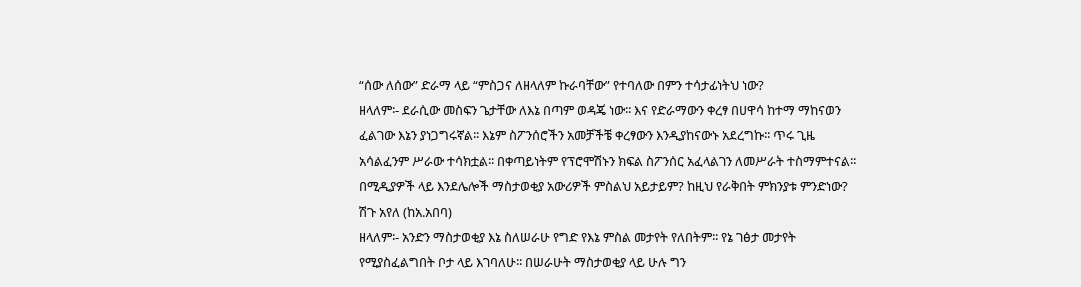“ሰው ለሰው” ድራማ ላይ “ምስጋና ለዘላለም ኩራባቸው” የተባለው በምን ተሳታፊነትህ ነው?
ዘላለም፡- ደራሲው መስፍን ጌታቸው ለእኔ በጣም ወዳጄ ነው፡፡ እና የድራማውን ቀረፃ በሀዋሳ ከተማ ማከናወን ፈልገው እኔን ያነጋግሩኛል፡፡ እኔም ስፖንሰሮችን አመቻችቼ ቀረፃውን እንዲያከናውኑ አደረግኩ፡፡ ጥሩ ጊዜ አሳልፈንም ሥራው ተሳክቷል፡፡ በቀጣይነትም የፕሮሞሽኑን ክፍል ስፖንሰር አፈላልገን ለመሥራት ተስማምተናል፡፡
በሚዲያዎች ላይ እንደሌሎች ማስታወቂያ አውሪዎች ምስልህ አይታይም? ከዚህ የራቅበት ምክንያቱ ምንድነው?
ሽጉ አየለ (ከአ.አበባ)
ዘላለም፡- አንድን ማስታወቂያ እኔ ስለሠራሁ የግድ የእኔ ምስል መታየት የለበትም፡፡ የኔ ገፅታ መታየት የሚያስፈልግበት ቦታ ላይ እገባለሁ፡፡ በሠራሁት ማስታወቂያ ላይ ሁሉ ግን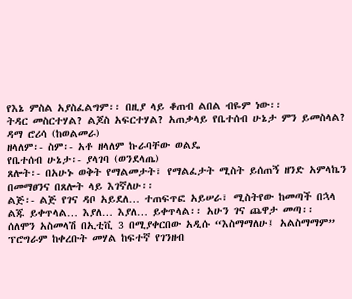የእኔ ምስል አያስፈልግም፡፡ በዚያ ላይ ቆጠብ ልበል ብዬም ነው፡፡
ትዳር መስርተሃል? ልጆስ አፍርተሃል? አጠቃላይ የቤተሰብ ሁኔታ ምን ይመስላል?
ዳማ ሮሪሳ (ከወልመራ)
ዘላለም፡- ስም፡- አቶ ዘላለም ኩራባቸው ወልዴ
የቤተሰብ ሁኔታ፡- ያላገባ (ወንደላጤ)
ጸሎት፡- በአሁኑ ወቅት የማልመታት፣ የማልፈታት ሚስት ይሰጠኝ ዘንድ አምላኬን በመማፀንና በጸሎት ላይ እገኛለሁ፡፡
ልጅ፡- ልጅ የገና ዳቦ አይደለ… ተጠፍጥፎ አይሠራ፣ ሚስትየው ከመጣች በኋላ ልጁ ይቀጥላል… እያለ… እያለ… ይቀጥላል፡፡ አሁን ገና ጨዋታ መጣ፡፡
ሰለሞን አስመላሽ በኢቲቪ 3 በሚያቀርበው አዲሱ “እስማማለሁ፤ አልስማማም” ፕሮግራም ከቀረቡት መሃል ከፍተኛ የገንዘብ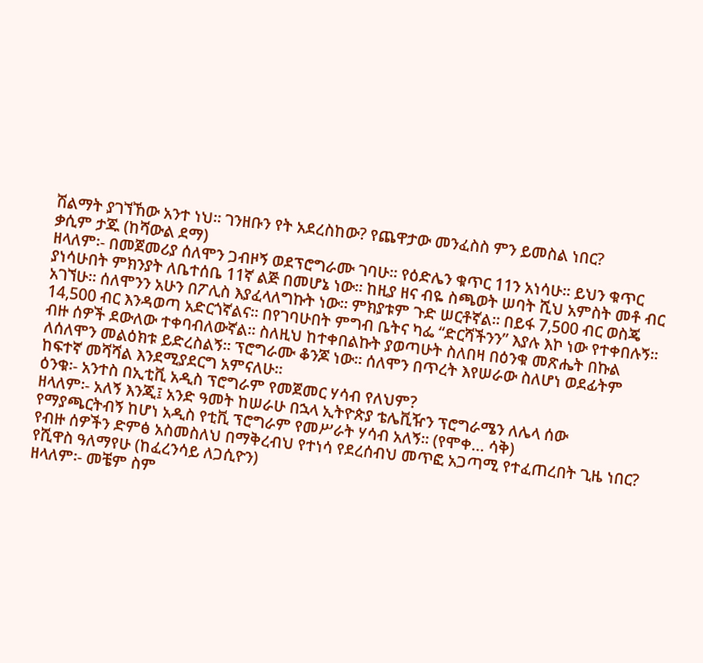ሽልማት ያገኘኸው አንተ ነህ፡፡ ገንዘቡን የት አደረስከው? የጨዋታው መንፈስስ ምን ይመስል ነበር?
ቃሲም ታጁ (ከሻውል ደማ)
ዘላለም፡- በመጀመሪያ ሰለሞን ጋብዞኝ ወደፕሮግራሙ ገባሁ፡፡ የዕድሌን ቁጥር 11ን አነሳሁ፡፡ ይህን ቁጥር ያነሳሁበት ምክንያት ለቤተሰቤ 11ኛ ልጅ በመሆኔ ነው፡፡ ከዚያ ዘና ብዬ ስጫወት ሠባት ሺህ አምስት መቶ ብር አገኘሁ፡፡ ሰለሞንን አሁን በፖሊስ እያፈላለግኩት ነው፡፡ ምክያቱም ጉድ ሠርቶኛል፡፡ በይፋ 7,500 ብር ወስጄ 14,500 ብር እንዳወጣ አድርጎኛልና፡፡ በየገባሁበት ምግብ ቤትና ካፌ “ድርሻችንን” እያሉ እኮ ነው የተቀበሉኝ፡፡ ብዙ ሰዎች ደውለው ተቀባብለውኛል፡፡ ስለዚህ ከተቀበልኩት ያወጣሁት ስለበዛ በዕንቁ መጽሔት በኩል ለሰለሞን መልዕክቱ ይድረስልኝ፡፡ ፕሮግራሙ ቆንጆ ነው፡፡ ሰለሞን በጥረት እየሠራው ስለሆነ ወደፊትም ከፍተኛ መሻሻል እንደሚያደርግ አምናለሁ፡፡
ዕንቁ፡- አንተስ በኢቲቪ አዲስ ፕሮግራም የመጀመር ሃሳብ የለህም?
ዘላለም፡- አለኝ እንጂ፤ አንድ ዓመት ከሠራሁ በኋላ ኢትዮጵያ ቴሌቪዥን ፕሮግራሜን ለሌላ ሰው የማያጫርትብኝ ከሆነ አዲስ የቲቪ ፕሮግራም የመሥራት ሃሳብ አለኝ፡፡ (የሞቀ… ሳቅ)
የብዙ ሰዎችን ድምፅ አስመስለህ በማቅረብህ የተነሳ የደረሰብህ መጥፎ አጋጣሚ የተፈጠረበት ጊዜ ነበር?
የሺዋስ ዓለማየሁ (ከፈረንሳይ ለጋሲዮን)
ዘላለም፡- መቼም ስም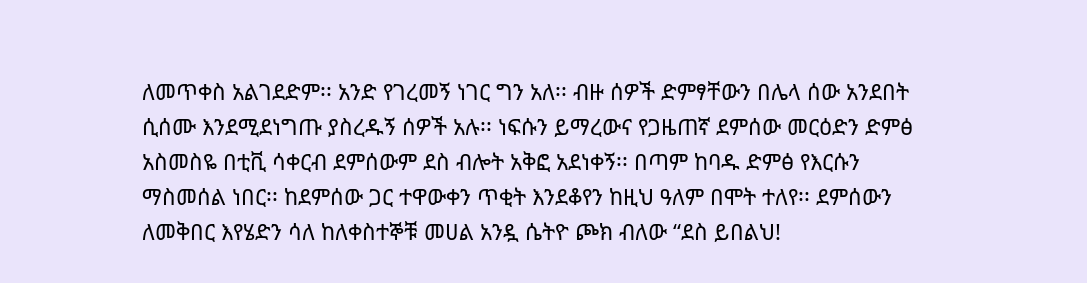ለመጥቀስ አልገደድም፡፡ አንድ የገረመኝ ነገር ግን አለ፡፡ ብዙ ሰዎች ድምፃቸውን በሌላ ሰው አንደበት ሲሰሙ እንደሚደነግጡ ያስረዱኝ ሰዎች አሉ፡፡ ነፍሱን ይማረውና የጋዜጠኛ ደምሰው መርዕድን ድምፅ አስመስዬ በቲቪ ሳቀርብ ደምሰውም ደስ ብሎት አቅፎ አደነቀኝ፡፡ በጣም ከባዱ ድምፅ የእርሱን ማስመሰል ነበር፡፡ ከደምሰው ጋር ተዋውቀን ጥቂት እንደቆየን ከዚህ ዓለም በሞት ተለየ፡፡ ደምሰውን ለመቅበር እየሄድን ሳለ ከለቀስተኞቹ መሀል አንዷ ሴትዮ ጮክ ብለው “ደስ ይበልህ!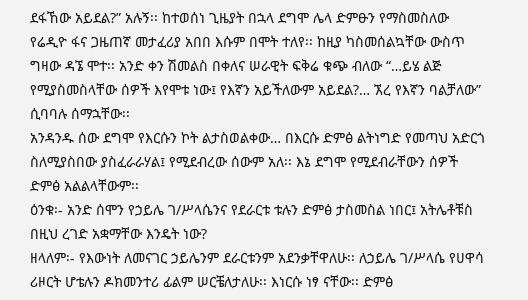ደፋኸው አይደል?” አሉኝ፡፡ ከተወሰነ ጊዜያት በኋላ ደግሞ ሌላ ድምፁን የማስመስለው የሬዲዮ ፋና ጋዜጠኛ መታፈሪያ አበበ እሱም በሞት ተለየ፡፡ ከዚያ ካስመሰልኳቸው ውስጥ ግዛው ዳኜ ሞተ፡፡ አንድ ቀን ሽመልስ በቀለና ሠራዊት ፍቅሬ ቁጭ ብለው “…ይሄ ልጅ የሚያስመስላቸው ሰዎች እየሞቱ ነው፤ የእኛን አይችለውም አይደል?… ኧረ የእኛን ባልቻለው” ሲባባሉ ሰማኋቸው፡፡
አንዳንዱ ሰው ደግሞ የእርሱን ኮት ልታስወልቀው… በእርሱ ድምፅ ልትነግድ የመጣህ አድርጎ ስለሚያስበው ያስፈራራሃል፤ የሚደብረው ሰውም አለ፡፡ እኔ ደግሞ የሚደብራቸውን ሰዎች ድምፅ አልልላቸውም፡፡
ዕንቁ፡- አንድ ሰሞን የኃይሌ ገ/ሥላሴንና የደራርቱ ቱሉን ድምፅ ታስመስል ነበር፤ አትሌቶቹስ በዚህ ረገድ አቋማቸው እንዴት ነው?
ዘላለም፡- የእውነት ለመናገር ኃይሌንም ደራርቱንም አደንቃቸዋለሁ፡፡ ለኃይሌ ገ/ሥላሴ የሀዋሳ ሪዞርት ሆቴሉን ዶክመንተሪ ፊልም ሠርቼለታለሁ፡፡ እነርሱ ነፃ ናቸው፡፡ ድምፅ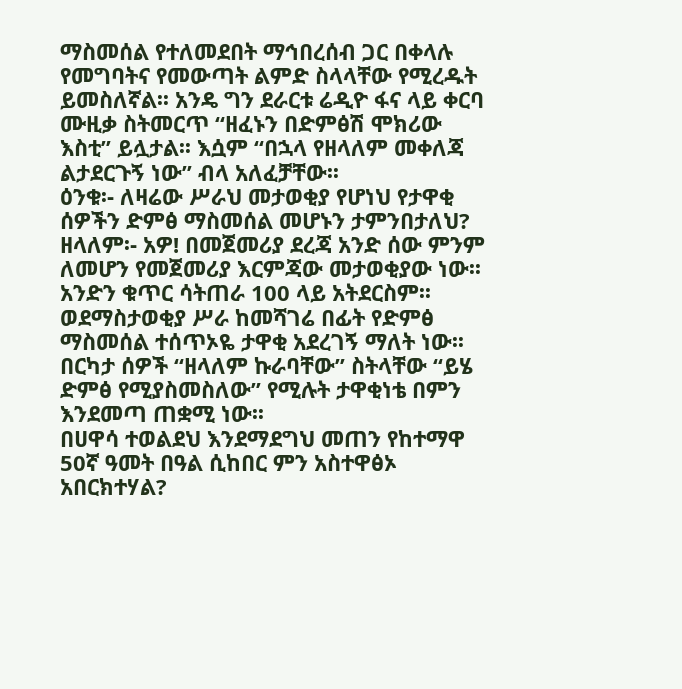ማስመሰል የተለመደበት ማኅበረሰብ ጋር በቀላሉ የመግባትና የመውጣት ልምድ ስላላቸው የሚረዱት ይመስለኛል፡፡ አንዴ ግን ደራርቱ ሬዲዮ ፋና ላይ ቀርባ ሙዚቃ ስትመርጥ “ዘፈኑን በድምፅሽ ሞክሪው እስቲ” ይሏታል፡፡ እሷም “በኋላ የዘላለም መቀለጃ ልታደርጉኝ ነው” ብላ አለፈቻቸው፡፡
ዕንቁ፡- ለዛሬው ሥራህ መታወቂያ የሆነህ የታዋቂ ሰዎችን ድምፅ ማስመሰል መሆኑን ታምንበታለህ?
ዘላለም፡- አዎ! በመጀመሪያ ደረጃ አንድ ሰው ምንም ለመሆን የመጀመሪያ እርምጃው መታወቂያው ነው፡፡ አንድን ቁጥር ሳትጠራ 100 ላይ አትደርስም፡፡ ወደማስታወቂያ ሥራ ከመሻገሬ በፊት የድምፅ ማስመሰል ተሰጥኦዬ ታዋቂ አደረገኝ ማለት ነው፡፡ በርካታ ሰዎች “ዘላለም ኩራባቸው” ስትላቸው “ይሄ ድምፅ የሚያስመስለው” የሚሉት ታዋቂነቴ በምን እንደመጣ ጠቋሚ ነው፡፡
በሀዋሳ ተወልደህ እንደማደግህ መጠን የከተማዋ 50ኛ ዓመት በዓል ሲከበር ምን አስተዋፅኦ አበርክተሃል?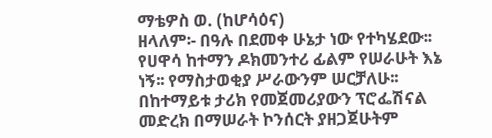ማቴዎስ ወ. (ከሆሳዕና)
ዘላለም፡- በዓሉ በደመቀ ሁኔታ ነው የተካሄደው፡፡ የሀዋሳ ከተማን ዶክመንተሪ ፊልም የሠራሁት እኔ ነኝ፡፡ የማስታወቂያ ሥራውንም ሠርቻለሁ፡፡ በከተማይቱ ታሪክ የመጀመሪያውን ፕሮፌሽናል መድረክ በማሠራት ኮንሰርት ያዘጋጀሁትም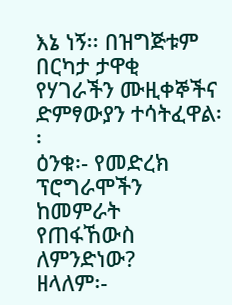እኔ ነኝ፡፡ በዝግጅቱም በርካታ ታዋቂ የሃገራችን ሙዚቀኞችና ድምፃውያን ተሳትፈዋል፡፡
ዕንቁ፡- የመድረክ ፕሮግራሞችን ከመምራት የጠፋኸውስ ለምንድነው?
ዘላለም፡-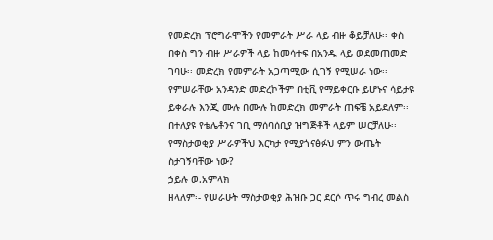የመድረክ ፕሮግራሞችን የመምራት ሥራ ላይ ብዙ ቆይቻለሁ፡፡ ቀስ በቀስ ግን ብዙ ሥራዎች ላይ ከመሳተፍ በአንዱ ላይ ወደመጠመድ ገባሁ፡፡ መድረክ የመምራት አጋጣሚው ሲገኝ የሚሠራ ነው፡፡ የምሠራቸው አንዳንድ መድረኮችም በቲቪ የማይቀርቡ ይሆኑና ሳይታዩ ይቀራሉ እንጂ ሙሉ በሙሉ ከመድረክ መምራት ጠፍቼ አይደለም፡፡ በተለያዩ የቴሌቶንና ገቢ ማሰባሰቢያ ዝግጅቶች ላይም ሠርቻለሁ፡፡
የማስታወቂያ ሥራዎችህ እርካታ የሚያጎናፅፉህ ምን ውጤት ስታገኝባቸው ነው?
ኃይሉ ወ.አምላክ
ዘላለም፡- የሠራሁት ማስታወቂያ ሕዝቡ ጋር ደርሶ ጥሩ ግብረ መልስ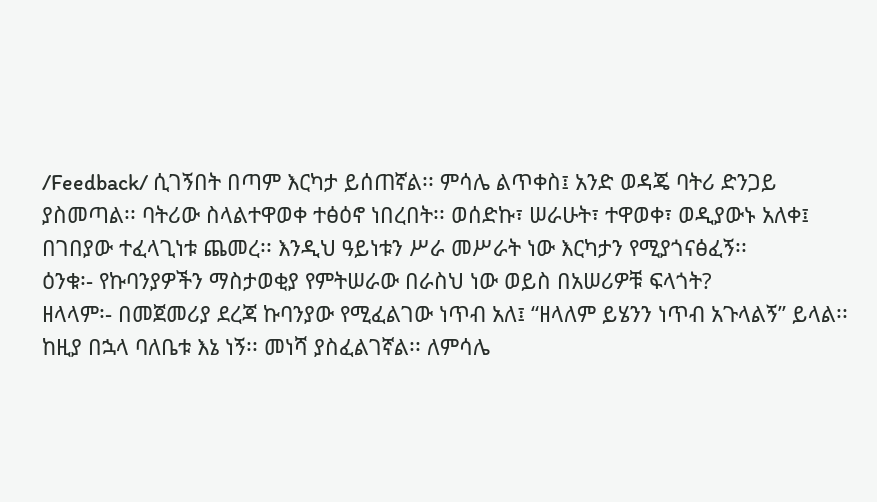/Feedback/ ሲገኝበት በጣም እርካታ ይሰጠኛል፡፡ ምሳሌ ልጥቀስ፤ አንድ ወዳጄ ባትሪ ድንጋይ ያስመጣል፡፡ ባትሪው ስላልተዋወቀ ተፅዕኖ ነበረበት፡፡ ወሰድኩ፣ ሠራሁት፣ ተዋወቀ፣ ወዲያውኑ አለቀ፤ በገበያው ተፈላጊነቱ ጨመረ፡፡ እንዲህ ዓይነቱን ሥራ መሥራት ነው እርካታን የሚያጎናፅፈኝ፡፡
ዕንቁ፡- የኩባንያዎችን ማስታወቂያ የምትሠራው በራስህ ነው ወይስ በአሠሪዎቹ ፍላጎት?
ዘላላም፡- በመጀመሪያ ደረጃ ኩባንያው የሚፈልገው ነጥብ አለ፤ “ዘላለም ይሄንን ነጥብ አጉላልኝ” ይላል፡፡ ከዚያ በኋላ ባለቤቱ እኔ ነኝ፡፡ መነሻ ያስፈልገኛል፡፡ ለምሳሌ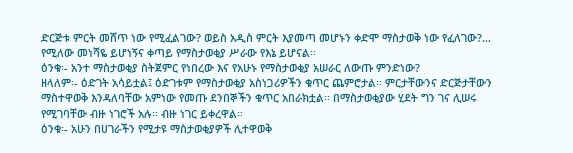ድርጅቱ ምርት መሸጥ ነው የሚፈልገው? ወይስ አዲስ ምርት እያመጣ መሆኑን ቀድሞ ማስታወቅ ነው የፈለገው?… የሚለው መነሻዬ ይሆነኝና ቀጣይ የማስታወቂያ ሥራው የእኔ ይሆናል፡፡
ዕንቁ፡- አንተ ማስታወቂያ ስትጀምር የነበረው እና የአሁኑ የማስታወቂያ አሠራር ለውጡ ምንድነው?
ዘላለም፡- ዕድገት አሳይቷል፤ ዕድገቱም የማስታወቂያ አስነጋሪዎችን ቁጥር ጨምሮታል፡፡ ምርታቸውንና ድርጅታቸውን ማስተዋወቅ እንዳለባቸው አምነው የመጡ ደንበኞችን ቁጥር አበራክቷል፡፡ በማስታወቂያው ሂደት ግን ገና ሊሠሩ የሚገባቸው ብዙ ነገሮች አሉ፡፡ ብዙ ነገር ይቀረዋል፡፡
ዕንቁ፡- አሁን በሀገራችን የሚታዩ ማስታወቂያዎች ሊተዋወቅ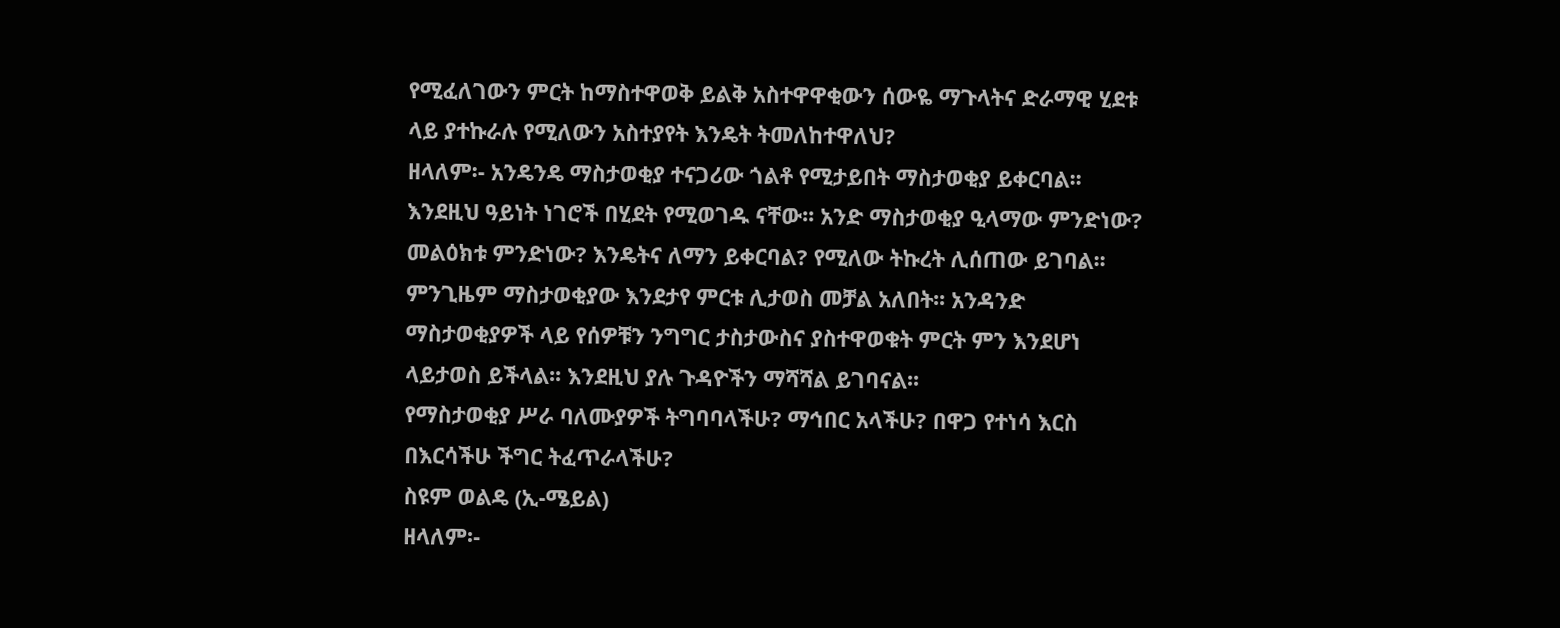የሚፈለገውን ምርት ከማስተዋወቅ ይልቅ አስተዋዋቂውን ሰውዬ ማጉላትና ድራማዊ ሂደቱ ላይ ያተኩራሉ የሚለውን አስተያየት እንዴት ትመለከተዋለህ?
ዘላለም፡- አንዴንዴ ማስታወቂያ ተናጋሪው ጎልቶ የሚታይበት ማስታወቂያ ይቀርባል፡፡ እንደዚህ ዓይነት ነገሮች በሂደት የሚወገዱ ናቸው፡፡ አንድ ማስታወቂያ ዒላማው ምንድነው? መልዕክቱ ምንድነው? እንዴትና ለማን ይቀርባል? የሚለው ትኩረት ሊሰጠው ይገባል፡፡ ምንጊዜም ማስታወቂያው እንደታየ ምርቱ ሊታወስ መቻል አለበት፡፡ አንዳንድ ማስታወቂያዎች ላይ የሰዎቹን ንግግር ታስታውስና ያስተዋወቁት ምርት ምን እንደሆነ ላይታወስ ይችላል፡፡ እንደዚህ ያሉ ጉዳዮችን ማሻሻል ይገባናል፡፡
የማስታወቂያ ሥራ ባለሙያዎች ትግባባላችሁ? ማኅበር አላችሁ? በዋጋ የተነሳ እርስ በእርሳችሁ ችግር ትፈጥራላችሁ?
ስዩም ወልዴ (ኢ-ሜይል)
ዘላለም፡-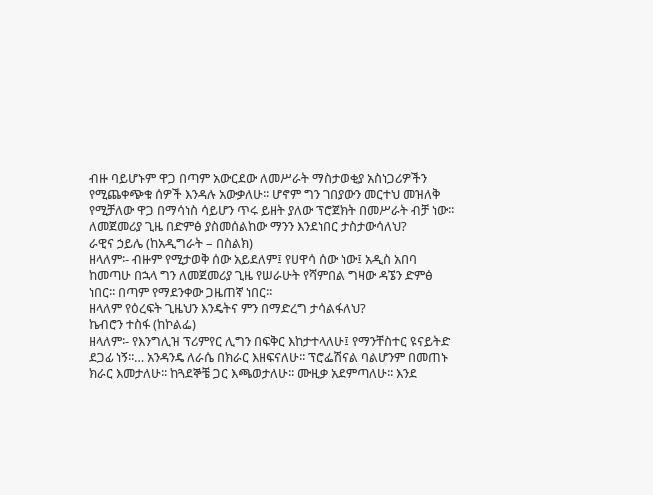ብዙ ባይሆኑም ዋጋ በጣም አውርደው ለመሥራት ማስታወቂያ አስነጋሪዎችን የሚጨቀጭቁ ሰዎች እንዳሉ አውቃለሁ፡፡ ሆኖም ግን ገበያውን መርተህ መዝለቅ የሚቻለው ዋጋ በማሳነስ ሳይሆን ጥሩ ይዘት ያለው ፕሮጀክት በመሥራት ብቻ ነው፡፡
ለመጀመሪያ ጊዜ በድምፅ ያስመሰልከው ማንን እንደነበር ታስታውሳለህ?
ራዊና ኃይሌ (ከአዲግራት – በስልክ)
ዘላለም፡- ብዙም የሚታወቅ ሰው አይደለም፤ የሀዋሳ ሰው ነው፤ አዲስ አበባ ከመጣሁ በኋላ ግን ለመጀመሪያ ጊዜ የሠራሁት የሻምበል ግዛው ዳኜን ድምፅ ነበር፡፡ በጣም የማደንቀው ጋዜጠኛ ነበር፡፡
ዘላለም የዕረፍት ጊዜህን እንዴትና ምን በማድረግ ታሳልፋለህ?
ኬብሮን ተስፋ (ከኮልፌ)
ዘላለም፡- የእንግሊዝ ፕሪምየር ሊግን በፍቅር እከታተላለሁ፤ የማንቸስተር ዩናይትድ ደጋፊ ነኝ፡፡… አንዳንዴ ለራሴ በክራር እዘፍናለሁ፡፡ ፕሮፌሽናል ባልሆንም በመጠኑ ክራር እመታለሁ፡፡ ከጓደኞቼ ጋር እጫወታለሁ፡፡ ሙዚቃ አደምጣለሁ፡፡ እንደ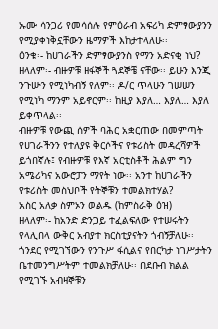ኡሙ ሳንጋሪ የመሳሰሉ የምዕራብ አፍሪካ ድምፃውያንን የሚያቀነቅኗቸውን ዜማዎች እከታተላለሁ፡፡
ዕንቁ፡- ከሀገራችን ድምፃውያንስ የማን አድናቂ ነህ?
ዘላለም፡- ብዙዎቹ ዘፋኞች ጓደኞቼ ናቸው፡፡ ይሁን እንጂ ንጉሡን የሚነካብኝ የለም፡፡ ዶ/ር ጥላሁን ገሠሠን የሚነካ ማንም አይኖርም፡፡ ከዚያ እያለ… እያለ… እያለ ይቀጥላል፡፡
ብዙዎቹ የውጪ ሰዎች ባሕር አቋርጠው በመምጣት የሀገራችንን የተለያዩ ቅርሶችና የቱሪስት መዳረሻዎች ይጎበኛሉ፤ የብዙዎቹ የእኛ አርቲስቶች ሕልም ግን አሜሪካና አውሮፓን ማየት ነው፡፡ አንተ ከሀገራችን የቱሪስት መስህቦች የትኞቹን ተመልክተሃል?
አስር አለቃ ስምኦን ወልዱ (ከምስራቅ ዕዝ)
ዘላለም፡- ከአንድ ድንጋይ ተፈልፍለው የተሠሩትን የላሊበላ ውቅር አብያተ ክርስቲያናትን ጎብኝቻለሁ፡፡ ጎንደር የሚገኘውን የንጉሥ ፋሲልና የበርካታ ነገሥታትን ቤተመንግሥትም ተመልክቻለሁ፡፡ በደቡብ ክልል የሚገኙ አብዛኞቹን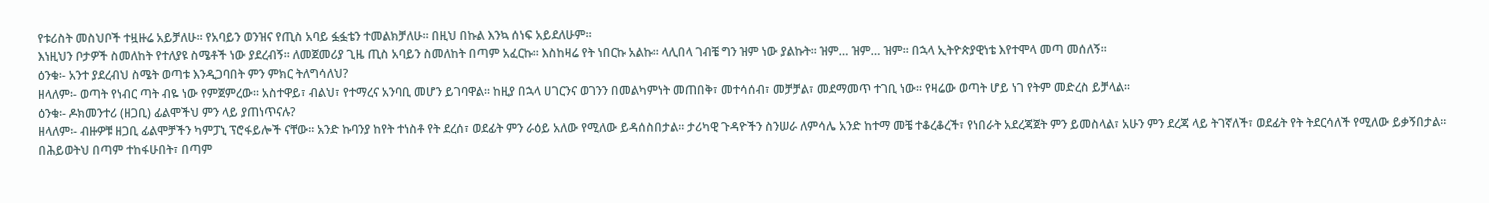የቱሪስት መስህቦች ተዟዙሬ አይቻለሁ፡፡ የአባይን ወንዝና የጢስ አባይ ፏፏቴን ተመልክቻለሁ፡፡ በዚህ በኩል እንኳ ሰነፍ አይደለሁም፡፡
እነዚህን ቦታዎች ስመለከት የተለያዩ ስሜቶች ነው ያደረብኝ፡፡ ለመጀመሪያ ጊዜ ጢስ አባይን ስመለከት በጣም አፈርኩ፡፡ እስከዛሬ የት ነበርኩ አልኩ፡፡ ላሊበላ ገብቼ ግን ዝም ነው ያልኩት፡፡ ዝም… ዝም… ዝም፡፡ በኋላ ኢትዮጵያዊነቴ እየተሞላ መጣ መሰለኝ፡፡
ዕንቁ፡- አንተ ያደረብህ ስሜት ወጣቱ እንዲጋባበት ምን ምክር ትለግሳለህ?
ዘላለም፡- ወጣት የነብር ጣት ብዬ ነው የምጀምረው፡፡ አስተዋይ፣ ብልህ፣ የተማረና አንባቢ መሆን ይገባዋል፡፡ ከዚያ በኋላ ሀገርንና ወገንን በመልካምነት መጠበቅ፣ መተሳሰብ፣ መቻቻል፣ መደማመጥ ተገቢ ነው፡፡ የዛሬው ወጣት ሆይ ነገ የትም መድረስ ይቻላል፡፡
ዕንቁ፡- ዶክመንተሪ (ዘጋቢ) ፊልሞችህ ምን ላይ ያጠነጥናሉ?
ዘላለም፡- ብዙዎቹ ዘጋቢ ፊልሞቻችን ካምፓኒ ፕሮፋይሎች ናቸው፡፡ አንድ ኩባንያ ከየት ተነስቶ የት ደረሰ፣ ወደፊት ምን ራዕይ አለው የሚለው ይዳሰስበታል፡፡ ታሪካዊ ጉዳዮችን ስንሠራ ለምሳሌ አንድ ከተማ መቼ ተቆረቆረች፣ የነበራት አደረጃጀት ምን ይመስላል፣ አሁን ምን ደረጃ ላይ ትገኛለች፣ ወደፊት የት ትደርሳለች የሚለው ይቃኝበታል፡፡
በሕይወትህ በጣም ተከፋሁበት፣ በጣም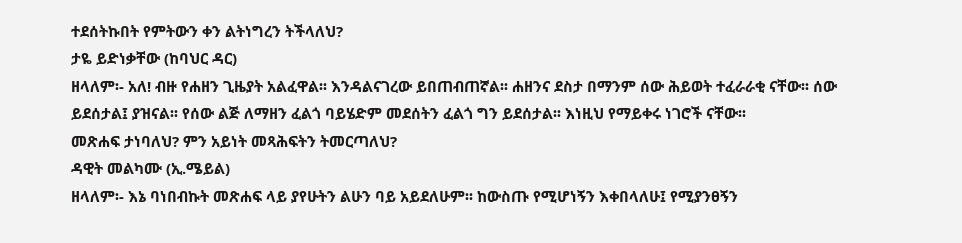ተደሰትኩበት የምትውን ቀን ልትነግረን ትችላለህ?
ታዬ ይድነቃቸው (ከባህር ዳር)
ዘላለም፡- አለ! ብዙ የሐዘን ጊዜያት አልፈዋል፡፡ እንዳልናገረው ይበጠብጠኛል፡፡ ሐዘንና ደስታ በማንም ሰው ሕይወት ተፈራራቂ ናቸው፡፡ ሰው ይደሰታል፤ ያዝናል፡፡ የሰው ልጅ ለማዘን ፈልጎ ባይሄድም መደሰትን ፈልጎ ግን ይደሰታል፡፡ እነዚህ የማይቀሩ ነገሮች ናቸው፡፡
መጽሐፍ ታነባለህ? ምን አይነት መጻሕፍትን ትመርጣለህ?
ዳዊት መልካሙ (ኢ.ሜይል)
ዘላለም፡- እኔ ባነበብኩት መጽሐፍ ላይ ያየሁትን ልሁን ባይ አይደለሁም፡፡ ከውስጡ የሚሆነኝን እቀበላለሁ፤ የሚያንፀኝን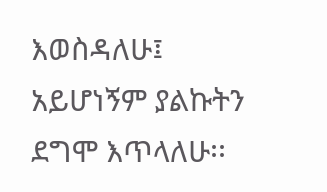እወስዳለሁ፤ አይሆነኝም ያልኩትን ደግሞ እጥላለሁ፡፡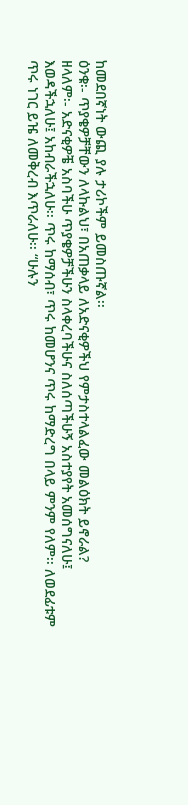ከመደበኛነት ውጪ ያሉ ታሪኮችም ይመስጡኛል፡፡
ዕንቁ፡- ጥያቄዎቻቸውን ለላኩልህ፣ በአጠቃላይ ለአድናቂዎችህ የምታስተላልፈው መልዕክት ይኖራል?
ዘላለም፡- አድናቂዎቼ አስባችሁ ጥያቄዎቻችሁን ስላቀረባችሁና ስለሰጣችሁኝ አስተያየት አመሰግናለሁ፤ እወዳችኋለሁ፤ አከብራችኋለሁ፡፡ ጥሩ ከማሰብ፣ ጥሩ ከመሆንና ጥሩ ከማድረግ በላይ ምንም የለም፡፡ ለወደፊቱም ጥሩ ነገር ይዤ ለመቅረብ እጥራለሁ፡፡ “ሁሉን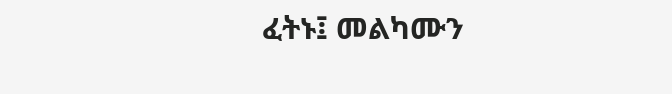ፈትኑ፤ መልካሙን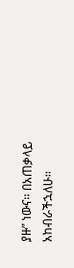ያዙ” ነውና፡፡ በአጠቃላይ አከብራችኋለሁ፡፡